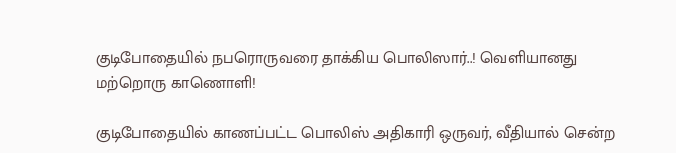குடிபோதையில் நபரொருவரை தாக்கிய பொலிஸார்..! வெளியானது மற்றொரு காணொளி!

குடிபோதையில் காணப்பட்ட பொலிஸ் அதிகாரி ஒருவர், வீதியால் சென்ற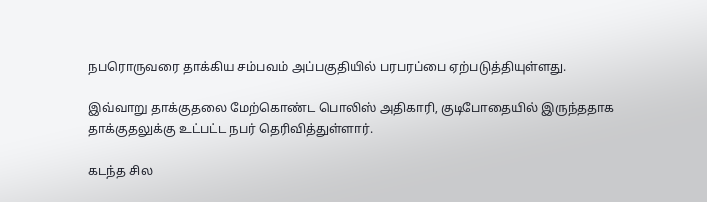நபரொருவரை தாக்கிய சம்பவம் அப்பகுதியில் பரபரப்பை ஏற்படுத்தியுள்ளது.

இவ்வாறு தாக்குதலை மேற்கொண்ட பொலிஸ் அதிகாரி, குடிபோதையில் இருந்ததாக தாக்குதலுக்கு உட்பட்ட நபர் தெரிவித்துள்ளார்.

கடந்த சில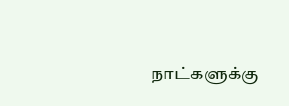நாட்களுக்கு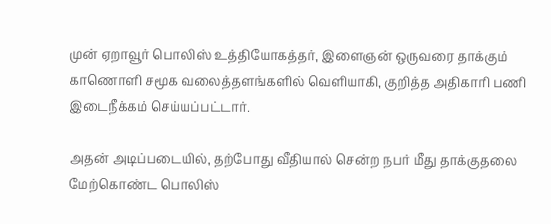முன் ஏறாவூர் பொலிஸ் உத்தியோகத்தர், இளைஞன் ஒருவரை தாக்கும் காணொளி சமூக வலைத்தளங்களில் வெளியாகி, குறித்த அதிகாரி பணி இடைநீக்கம் செய்யப்பட்டார்.

அதன் அடிப்படையில், தற்போது வீதியால் சென்ற நபர் மீது தாக்குதலை மேற்கொண்ட பொலிஸ்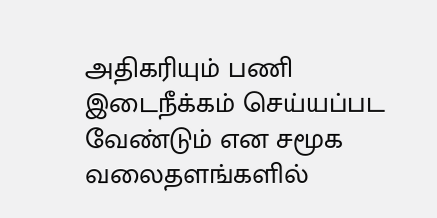அதிகரியும் பணி இடைநீக்கம் செய்யப்பட வேண்டும் என சமூக வலைதளங்களில்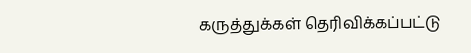கருத்துக்கள் தெரிவிக்கப்பட்டு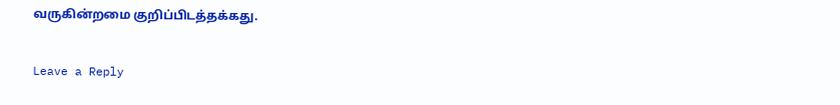வருகின்றமை குறிப்பிடத்தக்கது.

Leave a Reply